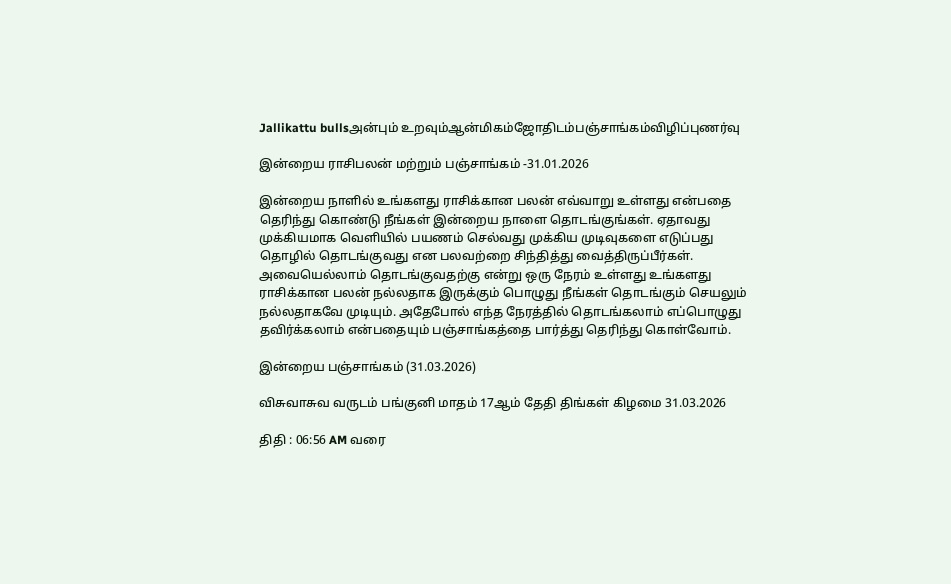Jallikattu bullsஅன்பும் உறவும்ஆன்மிகம்ஜோதிடம்பஞ்சாங்கம்விழிப்புணர்வு

இன்றைய ராசிபலன் மற்றும் பஞ்சாங்கம் -31.01.2026

இன்றைய நாளில் உங்களது ராசிக்கான பலன் எவ்வாறு உள்ளது என்பதை தெரிந்து கொண்டு நீங்கள் இன்றைய நாளை தொடங்குங்கள். ஏதாவது முக்கியமாக வெளியில் பயணம் செல்வது முக்கிய முடிவுகளை எடுப்பது தொழில் தொடங்குவது என பலவற்றை சிந்தித்து வைத்திருப்பீர்கள். அவையெல்லாம் தொடங்குவதற்கு என்று ஒரு நேரம் உள்ளது உங்களது ராசிக்கான பலன் நல்லதாக இருக்கும் பொழுது நீங்கள் தொடங்கும் செயலும் நல்லதாகவே முடியும். அதேபோல் எந்த நேரத்தில் தொடங்கலாம் எப்பொழுது தவிர்க்கலாம் என்பதையும் பஞ்சாங்கத்தை பார்த்து தெரிந்து கொள்வோம்.

இன்றைய பஞ்சாங்கம் (31.03.2026)

விசுவாசுவ வருடம் பங்குனி மாதம் 17ஆம் தேதி திங்கள் கிழமை 31.03.2026

திதி : 06:56 AM வரை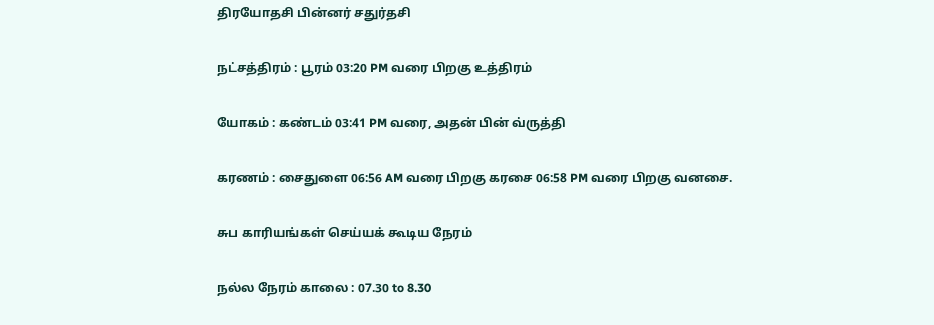திரயோதசி பின்னர் சதுர்தசி

நட்சத்திரம் : பூரம் 03:20 PM வரை பிறகு உத்திரம்

யோகம் : கண்டம் 03:41 PM வரை, அதன் பின் வ்ருத்தி

கரணம் : சைதுளை 06:56 AM வரை பிறகு கரசை 06:58 PM வரை பிறகு வனசை.

சுப காரியங்கள் செய்யக் கூடிய நேரம்

நல்ல நேரம் காலை : 07.30 to 8.30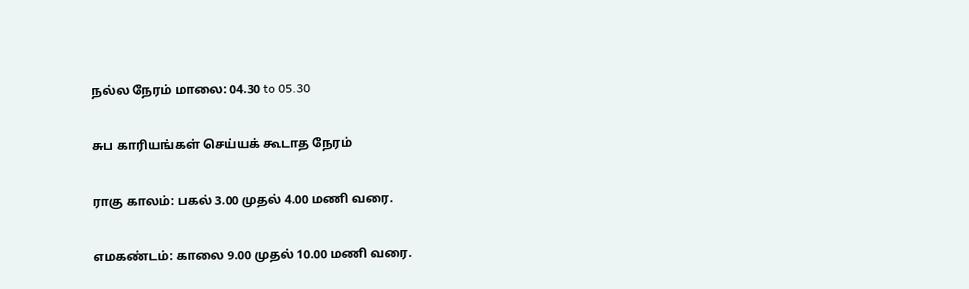நல்ல நேரம் மாலை: 04.30 to 05.30

சுப காரியங்கள் செய்யக் கூடாத நேரம்

ராகு காலம்: பகல் 3.00 முதல் 4.00 மணி வரை.

எமகண்டம்: காலை 9.00 முதல் 10.00 மணி வரை.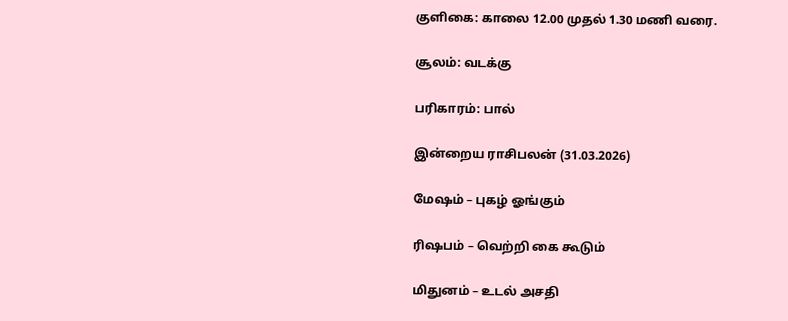குளிகை: காலை 12.00 முதல் 1.30 மணி வரை.

சூலம்: வடக்கு

பரிகாரம்: பால்

இன்றைய ராசிபலன் (31.03.2026)

மேஷம் – புகழ் ஓங்கும்

ரிஷபம் – வெற்றி கை கூடும்

மிதுனம் – உடல் அசதி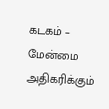கடகம் – மேன்மை அதிகரிக்கும்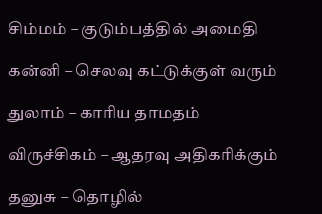சிம்மம் – குடும்பத்தில் அமைதி

கன்னி – செலவு கட்டுக்குள் வரும்

துலாம் – காரிய தாமதம்

விருச்சிகம் – ஆதரவு அதிகரிக்கும்

தனுசு – தொழில்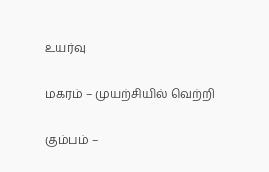உயர்வு

மகரம் – முயற்சியில் வெற்றி

கும்பம் –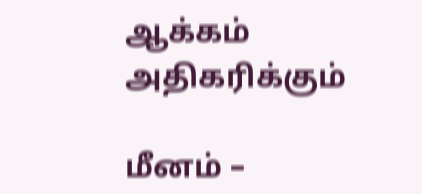ஆக்கம் அதிகரிக்கும்

மீனம் –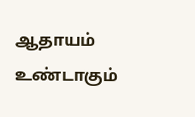ஆதாயம் உண்டாகும்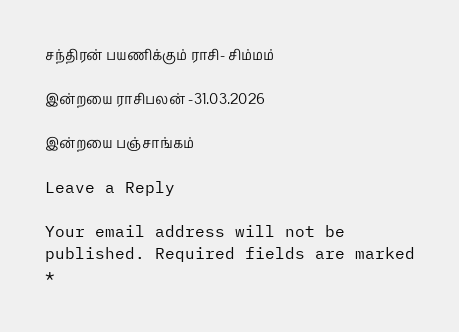சந்திரன் பயணிக்கும் ராசி- சிம்மம்

இன்றயை ராசிபலன் -31.03.2026

இன்றயை பஞ்சாங்கம்

Leave a Reply

Your email address will not be published. Required fields are marked *